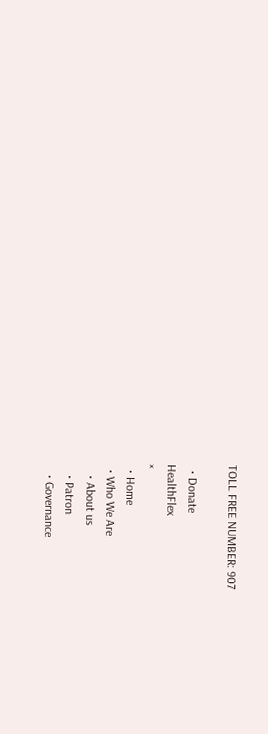TOLL FREE NUMBER: 907

  • Donate
HealthFlex
×
  • Home
  • Who We Are
    • About us
    • Patron
    • Governance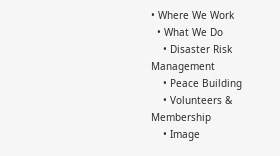• Where We Work
  • What We Do
    • Disaster Risk Management
    • Peace Building
    • Volunteers & Membership
    • Image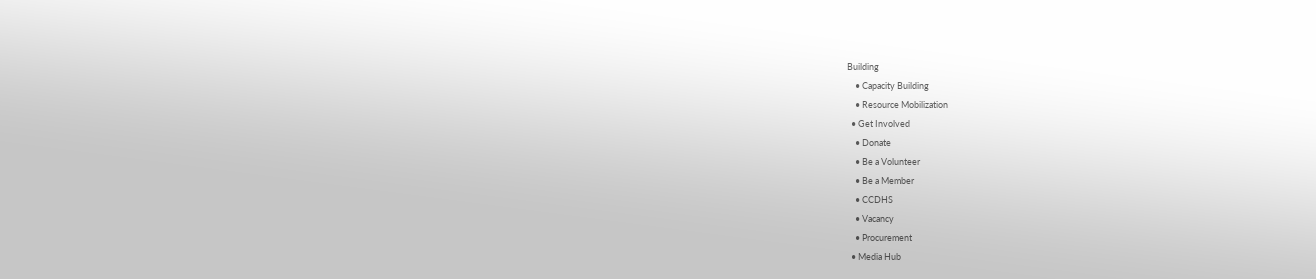Building
    • Capacity Building
    • Resource Mobilization
  • Get Involved
    • Donate
    • Be a Volunteer
    • Be a Member
    • CCDHS
    • Vacancy
    • Procurement
  • Media Hub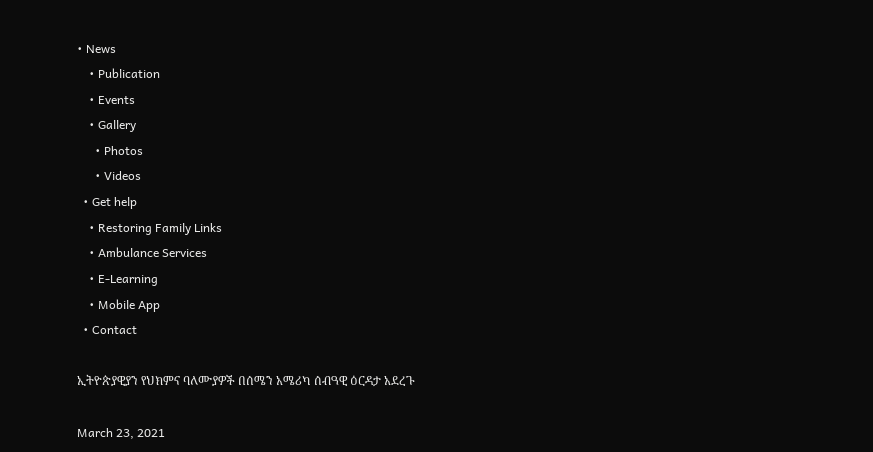• News
    • Publication
    • Events
    • Gallery
      • Photos
      • Videos
  • Get help
    • Restoring Family Links
    • Ambulance Services
    • E-Learning
    • Mobile App
  • Contact

ኢትዮጵያዊያን የህክምና ባለሙያዎች በሰሜን አሜሪካ ሰብዓዊ ዕርዳታ አደረጉ

March 23, 2021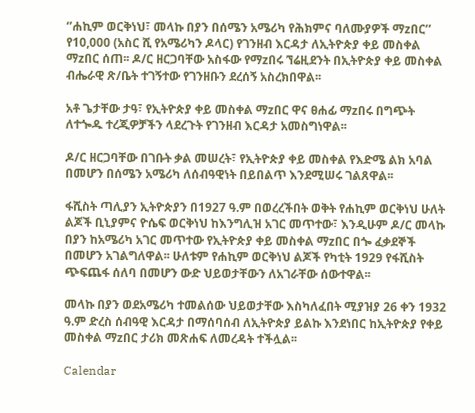‘’ሐኪም ወርቅነህ፣ መላኩ በያን በሰሜን አሜሪካ የሕክምና ባለሙያዎች ማzበር’’ የ10,000 (አስር ሺ የአሜሪካን ዶላር) የገንዘብ እርዳታ ለኢትዮጵያ ቀይ መስቀል ማzበር ሰጠ፡፡ ዶ/ር ዘርጋባቸው አስፋው የማzበሩ ኘሬዚደንት በኢትዮጵያ ቀይ መስቀል ብሔራዊ ጽ/ቤት ተገኝተው የገንዘቡን ደረሰኝ አስረክበዋል፡፡

አቶ ጌታቸው ታዓ፣ የኢትዮጵያ ቀይ መስቀል ማzበር ዋና ፀሐፊ ማzበሩ በግጭት ለተጐዱ ተረጂዎቻችን ላደረጉት የገንዘብ እርዳታ አመስግነዋል፡፡

ዶ/ር ዘርጋባቸው በገቡት ቃል መሠረት፣ የኢትዮጵያ ቀይ መስቀል የእድሜ ልክ አባል በመሆን በሰሜን አሜሪካ ለሰብዓዊነት በይበልጥ እንደሚሠሩ ገልጸዋል፡፡

ፋሺስት ጣሊያን ኢትዮጵያን በ1927 ዓ.ም በወረረችበት ወቅት የሐኪም ወርቅነህ ሁለት ልጆች ቢኒያምና ዮሴፍ ወርቅነህ ከእንግሊዝ አገር መጥተው፣ እንዲሁም ዶ/ር መላኩ በያን ከአሜሪካ አገር መጥተው የኢትዮጵያ ቀይ መስቀል ማzበር በጐ ፈቃደኞች በመሆን አገልግለዋል፡፡ ሁለቱም የሐኪም ወርቅነህ ልጆች የካቲት 1929 የፋሺስት ጭፍጨፋ ሰለባ በመሆን ውድ ህይወታቸውን ለአገራቸው ሰውተዋል፡፡

መላኩ በያን ወደአሜሪካ ተመልሰው ህይወታቸው እስካለፈበት ሚያዝያ 26 ቀን 1932 ዓ.ም ድረስ ሰብዓዊ እርዳታ በማሰባሰብ ለኢትዮጵያ ይልኩ እንደነበር ከኢትዮጵያ የቀይ መስቀል ማzበር ታሪክ መጽሐፍ ለመረዳት ተችሏል፡፡

Calendar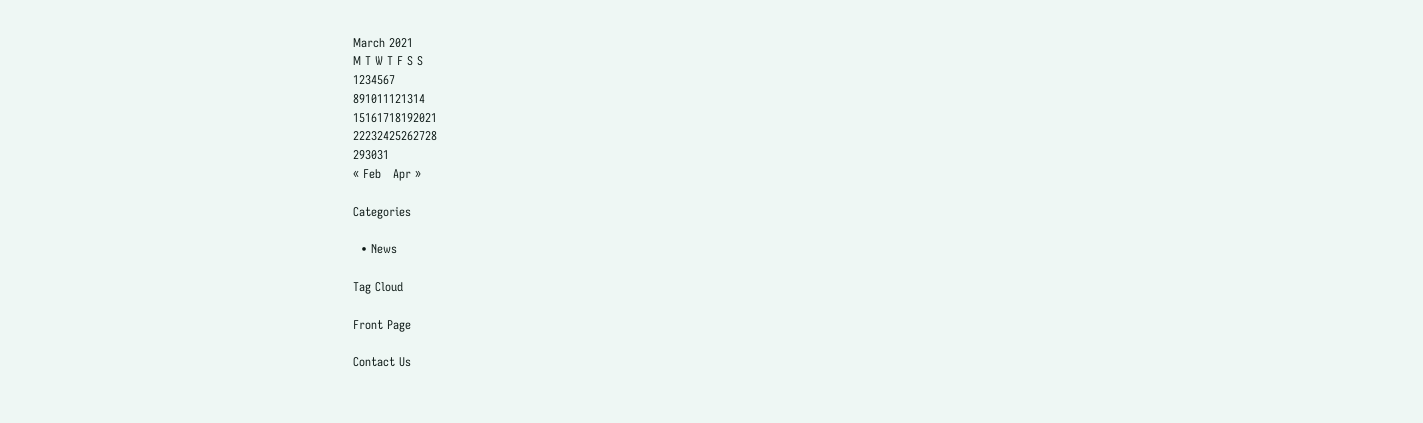March 2021
M T W T F S S
1234567
891011121314
15161718192021
22232425262728
293031
« Feb   Apr »

Categories

  • News

Tag Cloud

Front Page

Contact Us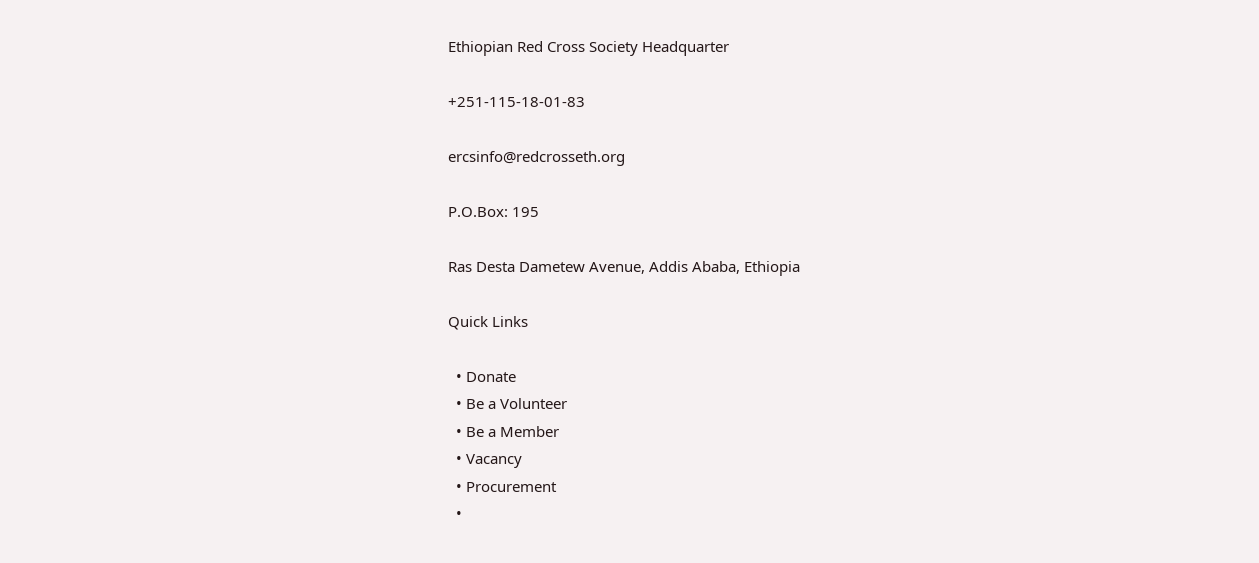Ethiopian Red Cross Society Headquarter

+251-115-18-01-83

ercsinfo@redcrosseth.org

P.O.Box: 195

Ras Desta Dametew Avenue, Addis Ababa, Ethiopia

Quick Links

  • Donate
  • Be a Volunteer
  • Be a Member
  • Vacancy
  • Procurement
  •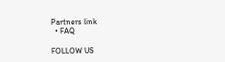Partners link
  • FAQ

FOLLOW US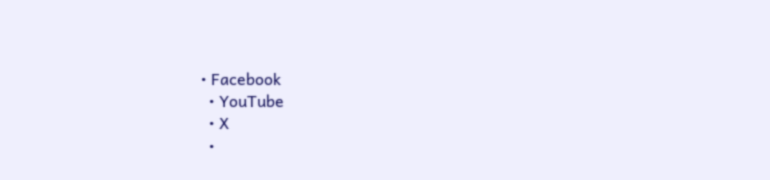• Facebook
  • YouTube
  • X
  •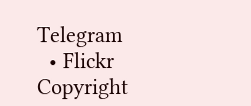Telegram
  • Flickr
Copyright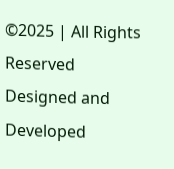©2025 | All Rights Reserved
Designed and Developed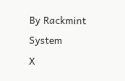By Rackmint System
X